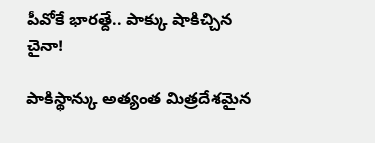పీవోకే భారత్దే.. పాక్కు షాకిచ్చిన చైనా!

పాకిస్థాన్కు అత్యంత మిత్రదేశమైన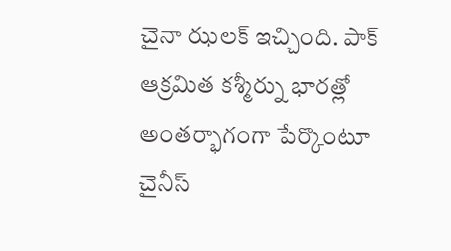చైనా ఝలక్ ఇచ్చింది. పాక్ ఆక్రమిత కశ్మీర్ను భారత్లో అంతర్భాగంగా పేర్కొంటూ చైనీస్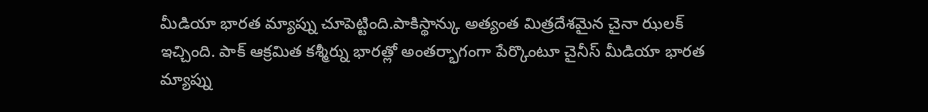మీడియా భారత మ్యాప్ను చూపెట్టింది.పాకిస్థాన్కు అత్యంత మిత్రదేశమైన చైనా ఝలక్ ఇచ్చింది. పాక్ ఆక్రమిత కశ్మీర్ను భారత్లో అంతర్భాగంగా పేర్కొంటూ చైనీస్ మీడియా భారత మ్యాప్ను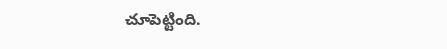చూపెట్టింది.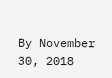By November 30, 2018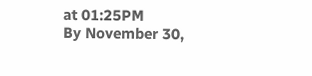at 01:25PM
By November 30,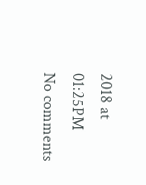2018 at 01:25PM
No comments